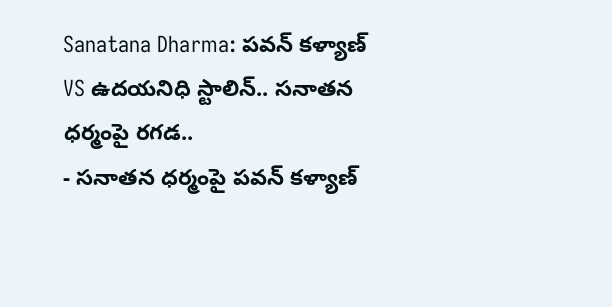Sanatana Dharma: పవన్ కళ్యాణ్ VS ఉదయనిధి స్టాలిన్.. సనాతన ధర్మంపై రగడ..
- సనాతన ధర్మంపై పవన్ కళ్యాణ్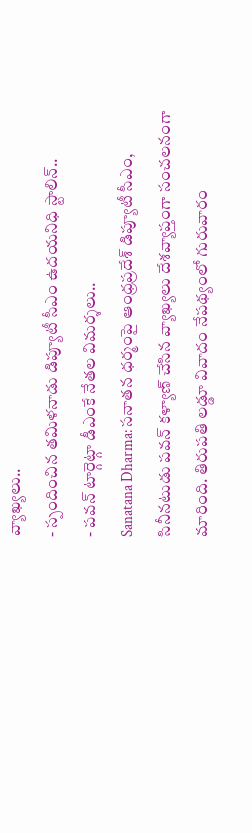వ్యాఖ్యలు..
- స్పందించిన తమిళనాడు డిప్యూటీ సీఎం ఉదయనిధి స్టాలిన్..
- పవన్ టార్గెట్గా డీఎంకే నేతల విమర్శలు..
Sanatana Dharma: సనాతన ధర్మంపై ఆంధ్రప్రదేశ్ డిప్యూటీ సీఎం, సినీనటుడు పవన్ కళ్యాణ్ చేసిన వ్యాఖ్యలు దేశవ్యాప్తంగా సంచలనంగా మారింది. తిరుపతి లడ్డూ వివాదం నేపథ్యంలో గురువారం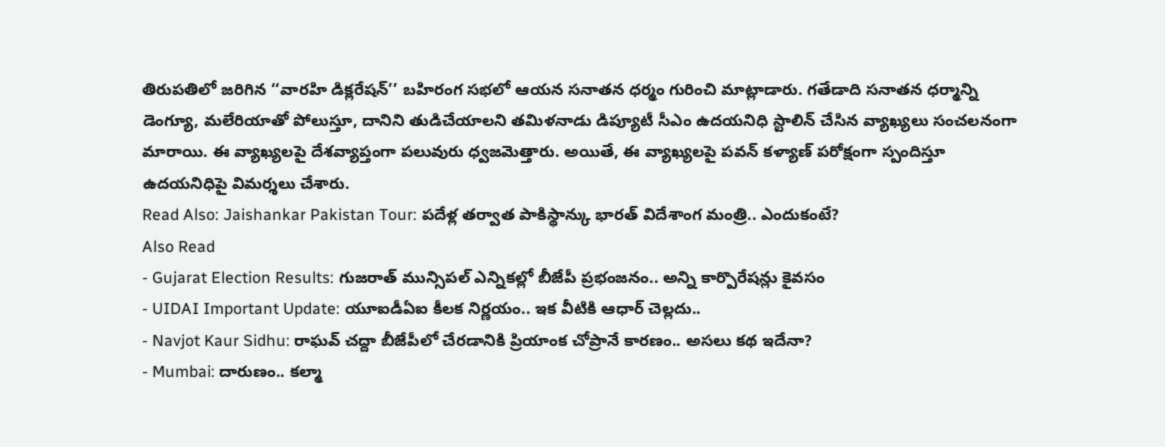తిరుపతిలో జరిగిన ‘‘వారహి డిక్లరేషన్’’ బహిరంగ సభలో ఆయన సనాతన ధర్మం గురించి మాట్లాడారు. గతేడాది సనాతన ధర్మాన్ని డెంగ్యూ, మలేరియాతో పోలుస్తూ, దానిని తుడిచేయాలని తమిళనాడు డిప్యూటీ సీఎం ఉదయనిధి స్టాలిన్ చేసిన వ్యాఖ్యలు సంచలనంగా మారాయి. ఈ వ్యాఖ్యలపై దేశవ్యాప్తంగా పలువురు ధ్వజమెత్తారు. అయితే, ఈ వ్యాఖ్యలపై పవన్ కళ్యాణ్ పరోక్షంగా స్పందిస్తూ ఉదయనిధిపై విమర్శలు చేశారు.
Read Also: Jaishankar Pakistan Tour: పదేళ్ల తర్వాత పాకిస్థాన్కు భారత్ విదేశాంగ మంత్రి.. ఎందుకంటే?
Also Read
- Gujarat Election Results: గుజరాత్ మున్సిపల్ ఎన్నికల్లో బీజేపీ ప్రభంజనం.. అన్ని కార్పొరేషన్లు కైవసం
- UIDAI Important Update: యూఐడీఏఐ కీలక నిర్ణయం.. ఇక వీటికి ఆధార్ చెల్లదు..
- Navjot Kaur Sidhu: రాఘవ్ చద్దా బీజేపీలో చేరడానికి ప్రియాంక చోప్రానే కారణం.. అసలు కథ ఇదేనా?
- Mumbai: దారుణం.. కల్మా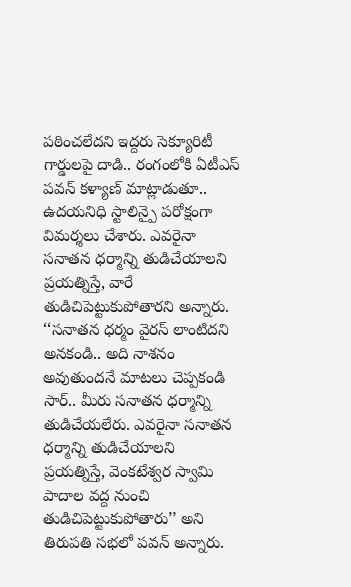పఠించలేదని ఇద్దరు సెక్యూరిటీ గార్డులపై దాడి.. రంగంలోకి ఏటీఎస్
పవన్ కళ్యాణ్ మాట్లాడుతూ.. ఉదయనిధి స్టాలిన్పై పరోక్షంగా విమర్శలు చేశారు. ఎవరైనా సనాతన ధర్మాన్ని తుడిచేయాలని ప్రయత్నిస్తే, వారే తుడిచిపెట్టుకుపోతారని అన్నారు. ‘‘సనాతన ధర్మం వైరస్ లాంటిదని అనకండి.. అది నాశనం అవుతుందనే మాటలు చెప్పకండి సార్.. మీరు సనాతన ధర్మాన్ని తుడిచేయలేరు. ఎవరైనా సనాతన ధర్మాన్ని తుడిచేయాలని ప్రయత్నిస్తే, వెంకటేశ్వర స్వామి పాదాల వద్ద నుంచి తుడిచిపెట్టుకుపోతారు’’ అని తిరుపతి సభలో పవన్ అన్నారు.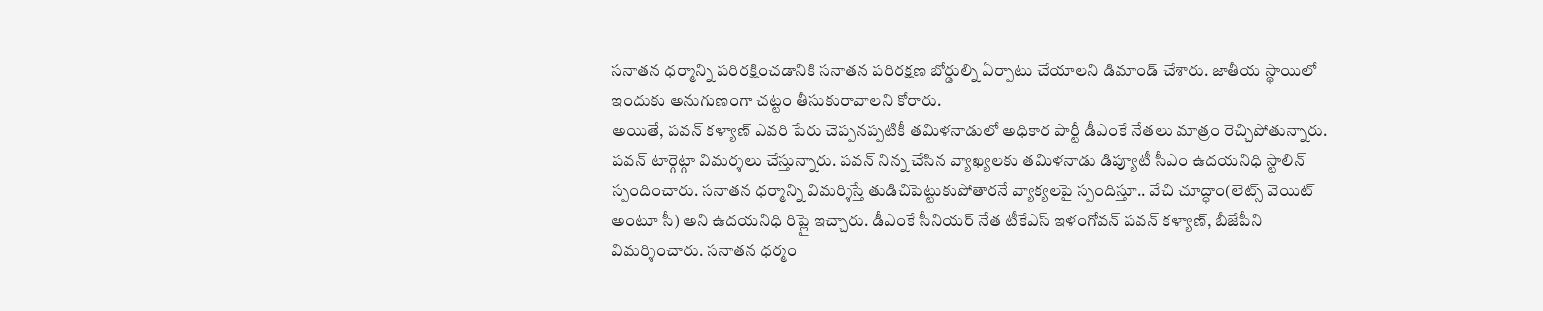సనాతన ధర్మాన్ని పరిరక్షించడానికి సనాతన పరిరక్షణ బోర్డుల్ని ఏర్పాటు చేయాలని డిమాండ్ చేశారు. జాతీయ స్థాయిలో ఇందుకు అనుగుణంగా చట్టం తీసుకురావాలని కోరారు.
అయితే, పవన్ కళ్యాణ్ ఎవరి పేరు చెప్పనప్పటికీ తమిళనాడులో అధికార పార్టీ డీఎంకే నేతలు మాత్రం రెచ్చిపోతున్నారు. పవన్ టార్గెట్గా విమర్శలు చేస్తున్నారు. పవన్ నిన్న చేసిన వ్యాఖ్యలకు తమిళనాడు డిప్యూటీ సీఎం ఉదయనిధి స్టాలిన్ స్పందించారు. సనాతన ధర్మాన్ని విమర్శిస్తే తుడిచిపెట్టుకుపోతారనే వ్యాక్యలపై స్పందిస్తూ.. వేచి చూద్ధాం(లెట్స్ వెయిట్ అంటూ సీ) అని ఉదయనిధి రిప్లై ఇచ్చారు. డీఎంకే సీనియర్ నేత టీకేఎస్ ఇళంగోవన్ పవన్ కళ్యాణ్, బీజేపీని విమర్శించారు. సనాతన ధర్మం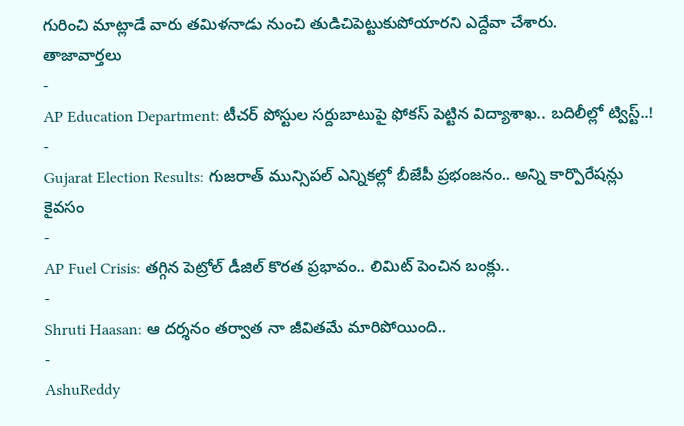గురించి మాట్లాడే వారు తమిళనాడు నుంచి తుడిచిపెట్టుకుపోయారని ఎద్దేవా చేశారు.
తాజావార్తలు
-
AP Education Department: టీచర్ పోస్టుల సర్దుబాటుపై ఫోకస్ పెట్టిన విద్యాశాఖ.. బదిలీల్లో ట్విస్ట్..!
-
Gujarat Election Results: గుజరాత్ మున్సిపల్ ఎన్నికల్లో బీజేపీ ప్రభంజనం.. అన్ని కార్పొరేషన్లు కైవసం
-
AP Fuel Crisis: తగ్గిన పెట్రోల్ డీజిల్ కొరత ప్రభావం.. లిమిట్ పెంచిన బంక్లు..
-
Shruti Haasan: ఆ దర్శనం తర్వాత నా జీవితమే మారిపోయింది..
-
AshuReddy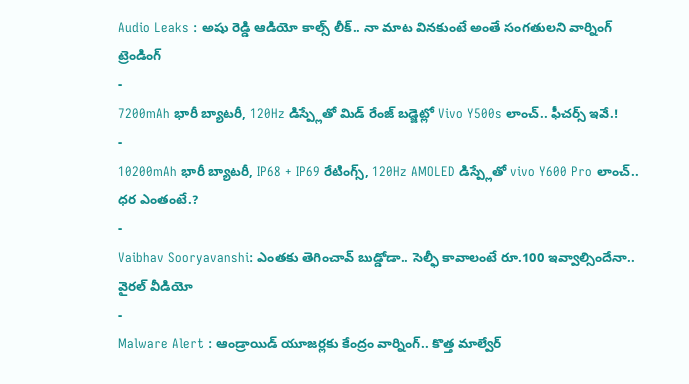Audio Leaks : అషు రెడ్డి ఆడియో కాల్స్ లీక్.. నా మాట వినకుంటే అంతే సంగతులని వార్నింగ్
ట్రెండింగ్
-
7200mAh భారీ బ్యాటరీ, 120Hz డిస్ప్లేతో మిడ్ రేంజ్ బడ్జెట్లో Vivo Y500s లాంచ్.. ఫీచర్స్ ఇవే.!
-
10200mAh భారీ బ్యాటరీ, IP68 + IP69 రేటింగ్స్, 120Hz AMOLED డిస్ప్లేతో vivo Y600 Pro లాంచ్.. ధర ఎంతంటే.?
-
Vaibhav Sooryavanshi: ఎంతకు తెగించావ్ బుడ్డోడా.. సెల్ఫీ కావాలంటే రూ.100 ఇవ్వాల్సిందేనా.. వైరల్ వీడియో
-
Malware Alert : ఆండ్రాయిడ్ యూజర్లకు కేంద్రం వార్నింగ్.. కొత్త మాల్వేర్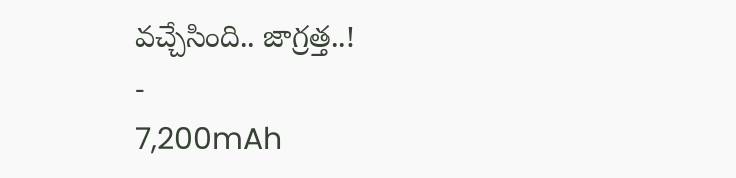వచ్చేసింది.. జాగ్రత్త..!
-
7,200mAh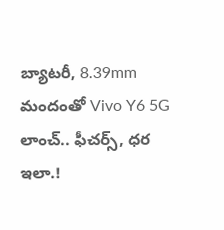బ్యాటరీ, 8.39mm మందంతో Vivo Y6 5G లాంచ్.. ఫీచర్స్, ధర ఇలా.!